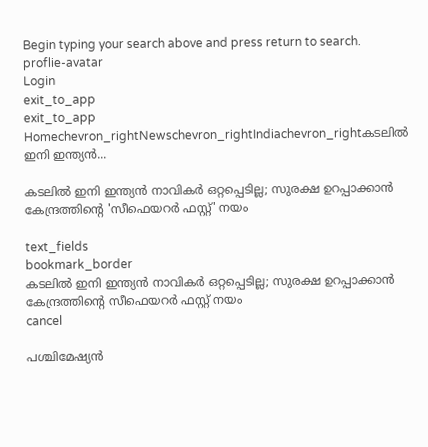Begin typing your search above and press return to search.
proflie-avatar
Login
exit_to_app
exit_to_app
Homechevron_rightNewschevron_rightIndiachevron_rightകടലിൽ ഇനി ഇന്ത്യൻ...

കടലിൽ ഇനി ഇന്ത്യൻ നാവികർ ഒറ്റപ്പെടില്ല; സുരക്ഷ ഉറപ്പാക്കാൻ കേന്ദ്രത്തിന്റെ 'സീഫെയറർ ഫസ്റ്റ്' നയം

text_fields
bookmark_border
കടലിൽ ഇനി ഇന്ത്യൻ നാവികർ ഒറ്റപ്പെടില്ല; സുരക്ഷ ഉറപ്പാക്കാൻ കേന്ദ്രത്തിന്റെ സീഫെയറർ ഫസ്റ്റ് നയം
cancel

പശ്ചിമേഷ്യൻ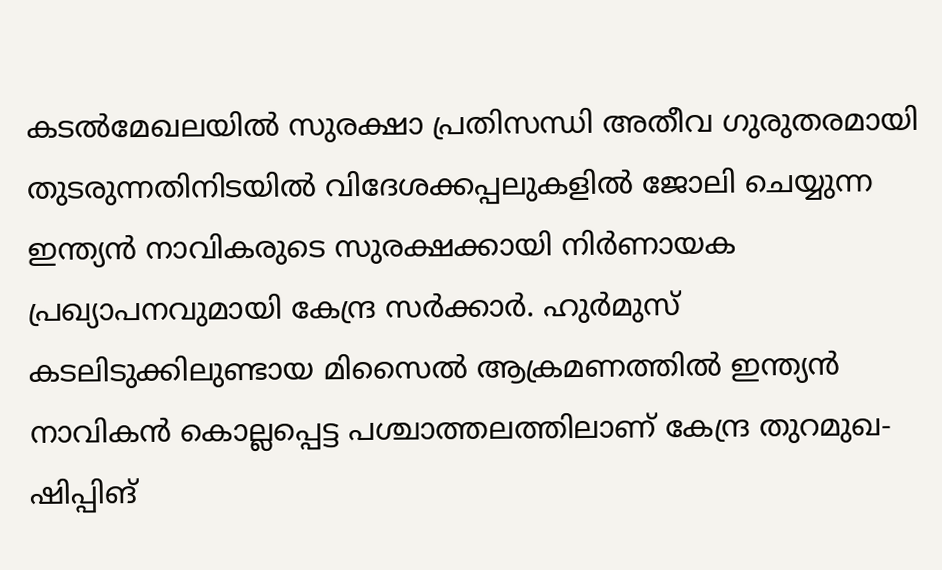കടൽമേഖലയിൽ സുരക്ഷാ പ്രതിസന്ധി അതീവ ഗുരുതരമായി തുടരുന്നതിനിടയിൽ വിദേശക്കപ്പലുകളിൽ ജോലി ചെയ്യുന്ന ഇന്ത്യൻ നാവികരുടെ സുരക്ഷക്കായി നിർണായക പ്രഖ്യാപനവുമായി കേന്ദ്ര സർക്കാർ. ഹുർമുസ് കടലിടുക്കിലുണ്ടായ മിസൈൽ ആക്രമണത്തിൽ ഇന്ത്യൻ നാവികൻ കൊല്ലപ്പെട്ട പശ്ചാത്തലത്തിലാണ് കേന്ദ്ര തുറമുഖ-ഷിപ്പിങ്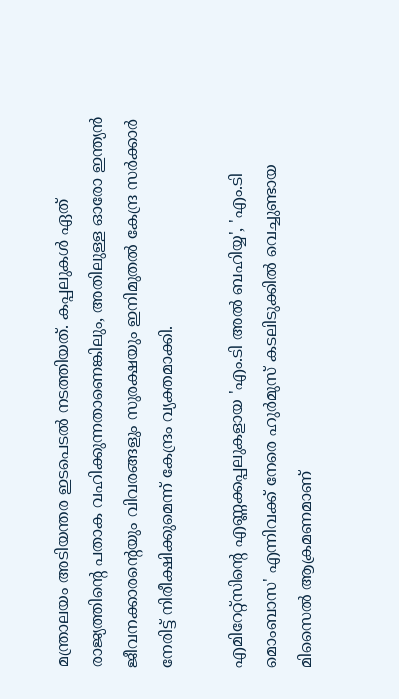മന്ത്രാലയം അടിയന്തര ഇടപെടൽ നടത്തിയത്. കപ്പലുകൾ ഏത് രാജ്യത്തിന്റെ പതാക വഹിക്കുന്നതാണെങ്കിലും, അതിലുള്ള ഓരോ ഇന്ത്യൻ ജീവനക്കാരന്റെയും വിവരങ്ങളും സുരക്ഷയും ഇനിമുതൽ കേന്ദ്ര സർക്കാർ നേരിട്ട് നിരീക്ഷിക്കുമെന്ന് കേന്ദ്രം വ്യക്തമാക്കി.

എമിറേറ്റ്സിന്റെ എണ്ണക്കപ്പലുകളായ 'എം.ടി അൽ ബഹിയ്യ', 'എം.ടി മൊംബാസ' എന്നിവക്ക് നേരെ ഹുർമുസ് കടലിടുക്കിൽ വെച്ചുണ്ടായ മിസൈൽ ആക്രമണമാണ്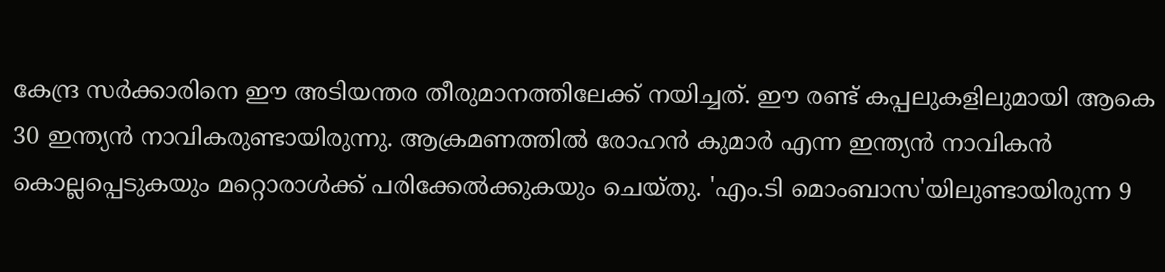കേന്ദ്ര സർക്കാരിനെ ഈ അടിയന്തര തീരുമാനത്തിലേക്ക് നയിച്ചത്. ഈ രണ്ട് കപ്പലുകളിലുമായി ആകെ 30 ഇന്ത്യൻ നാവികരുണ്ടായിരുന്നു. ആക്രമണത്തിൽ രോഹൻ കുമാർ എന്ന ഇന്ത്യൻ നാവികൻ കൊല്ലപ്പെടുകയും മറ്റൊരാൾക്ക് പരിക്കേൽക്കുകയും ചെയ്തു. 'എം.ടി മൊംബാസ'യിലുണ്ടായിരുന്ന 9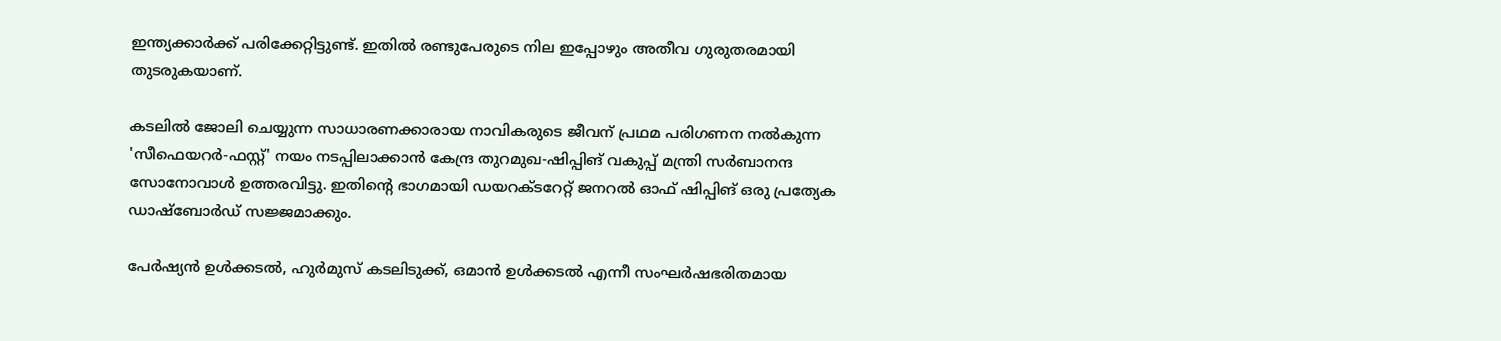ഇന്ത്യക്കാർക്ക് പരിക്കേറ്റിട്ടുണ്ട്. ഇതിൽ രണ്ടുപേരുടെ നില ഇപ്പോഴും അതീവ ഗുരുതരമായി തുടരുകയാണ്.

കടലിൽ ജോലി ചെയ്യുന്ന സാധാരണക്കാരായ നാവികരുടെ ജീവന് പ്രഥമ പരിഗണന നൽകുന്ന 'സീഫെയറർ-ഫസ്റ്റ്' നയം നടപ്പിലാക്കാൻ കേന്ദ്ര തുറമുഖ-ഷിപ്പിങ് വകുപ്പ് മന്ത്രി സർബാനന്ദ സോനോവാൾ ഉത്തരവിട്ടു. ഇതിന്റെ ഭാഗമായി ഡയറക്ടറേറ്റ് ജനറൽ ഓഫ് ഷിപ്പിങ് ഒരു പ്രത്യേക ഡാഷ്‌ബോർഡ് സജ്ജമാക്കും.

പേർഷ്യൻ ഉൾക്കടൽ, ഹുർമുസ് കടലിടുക്ക്, ഒമാൻ ഉൾക്കടൽ എന്നീ സംഘർഷഭരിതമായ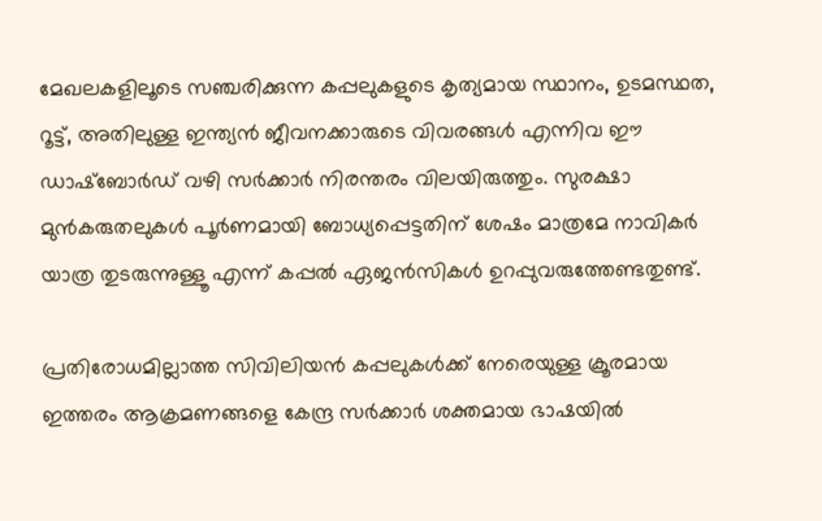മേഖലകളിലൂടെ സഞ്ചരിക്കുന്ന കപ്പലുകളുടെ കൃത്യമായ സ്ഥാനം, ഉടമസ്ഥത, റൂട്ട്, അതിലുള്ള ഇന്ത്യൻ ജീവനക്കാരുടെ വിവരങ്ങൾ എന്നിവ ഈ ഡാഷ്‌ബോർഡ് വഴി സർക്കാർ നിരന്തരം വിലയിരുത്തും. സുരക്ഷാ മുൻകരുതലുകൾ പൂർണമായി ബോധ്യപ്പെട്ടതിന് ശേഷം മാത്രമേ നാവികർ യാത്ര തുടരുന്നുള്ളൂ എന്ന് കപ്പൽ ഏജൻസികൾ ഉറപ്പുവരുത്തേണ്ടതുണ്ട്.

പ്രതിരോധമില്ലാത്ത സിവിലിയൻ കപ്പലുകൾക്ക് നേരെയുള്ള ക്രൂരമായ ഇത്തരം ആക്രമണങ്ങളെ കേന്ദ്ര സർക്കാർ ശക്തമായ ഭാഷയിൽ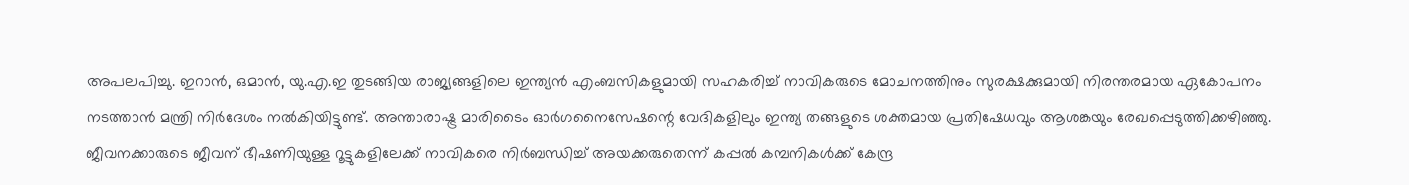അപലപിച്ചു. ഇറാൻ, ഒമാൻ, യു.എ.ഇ തുടങ്ങിയ രാജ്യങ്ങളിലെ ഇന്ത്യൻ എംബസികളുമായി സഹകരിച്ച് നാവികരുടെ മോചനത്തിനും സുരക്ഷക്കുമായി നിരന്തരമായ ഏകോപനം നടത്താൻ മന്ത്രി നിർദേശം നൽകിയിട്ടുണ്ട്. അന്താരാഷ്ട്ര മാരിടൈം ഓർഗനൈസേഷന്റെ വേദികളിലും ഇന്ത്യ തങ്ങളുടെ ശക്തമായ പ്രതിഷേധവും ആശങ്കയും രേഖപ്പെടുത്തിക്കഴിഞ്ഞു. ജീവനക്കാരുടെ ജീവന് ഭീഷണിയുള്ള റൂട്ടുകളിലേക്ക് നാവികരെ നിർബന്ധിച്ച് അയക്കരുതെന്ന് കപ്പൽ കമ്പനികൾക്ക് കേന്ദ്ര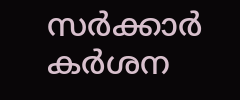സർക്കാർ കർശന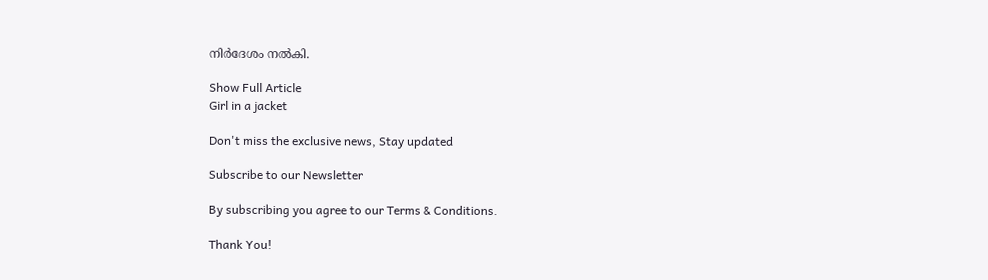നിർദേശം നൽകി.

Show Full Article
Girl in a jacket

Don't miss the exclusive news, Stay updated

Subscribe to our Newsletter

By subscribing you agree to our Terms & Conditions.

Thank You!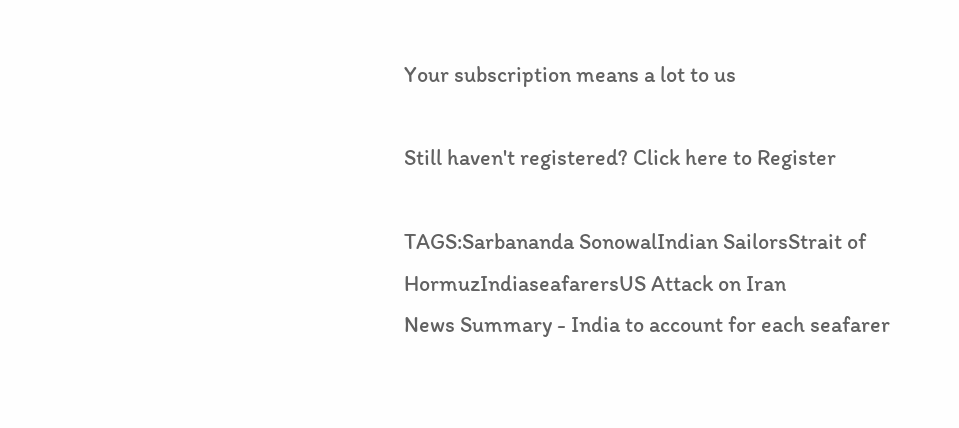Your subscription means a lot to us

Still haven't registered? Click here to Register

TAGS:Sarbananda SonowalIndian SailorsStrait of HormuzIndiaseafarersUS Attack on Iran
News Summary - India to account for each seafarer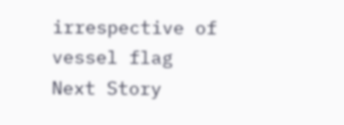irrespective of vessel flag
Next Story